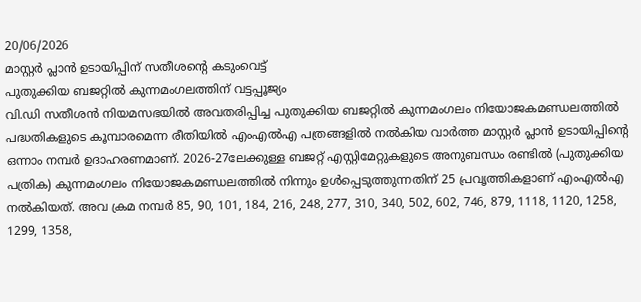20/06/2026
മാസ്റ്റർ പ്ലാൻ ഉടായിപ്പിന് സതീശന്റെ കടുംവെട്ട്
പുതുക്കിയ ബജറ്റിൽ കുന്നമംഗലത്തിന് വട്ടപ്പൂജ്യം
വി.ഡി സതീശൻ നിയമസഭയിൽ അവതരിപ്പിച്ച പുതുക്കിയ ബജറ്റിൽ കുന്നമംഗലം നിയോജകമണ്ഡലത്തിൽ പദ്ധതികളുടെ കൂമ്പാരമെന്ന രീതിയിൽ എംഎൽഎ പത്രങ്ങളിൽ നൽകിയ വാർത്ത മാസ്റ്റർ പ്ലാൻ ഉടായിപ്പിൻ്റെ ഒന്നാം നമ്പർ ഉദാഹരണമാണ്. 2026-27ലേക്കുള്ള ബജറ്റ് എസ്റ്റിമേറ്റുകളുടെ അനുബന്ധം രണ്ടിൽ (പുതുക്കിയ പത്രിക) കുന്നമംഗലം നിയോജകമണ്ഡലത്തിൽ നിന്നും ഉൾപ്പെടുത്തുന്നതിന് 25 പ്രവൃത്തികളാണ് എംഎൽഎ നൽകിയത്. അവ ക്രമ നമ്പർ 85, 90, 101, 184, 216, 248, 277, 310, 340, 502, 602, 746, 879, 1118, 1120, 1258, 1299, 1358,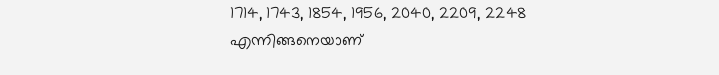1714, 1743, 1854, 1956, 2040, 2209, 2248 എന്നിങ്ങനെയാണ്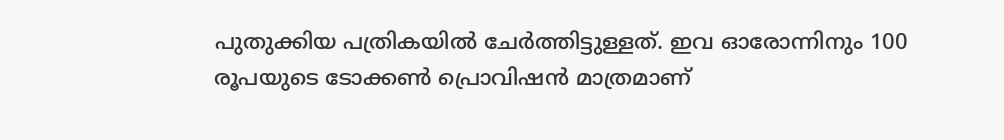പുതുക്കിയ പത്രികയിൽ ചേർത്തിട്ടുള്ളത്. ഇവ ഓരോന്നിനും 100 രൂപയുടെ ടോക്കൺ പ്രൊവിഷൻ മാത്രമാണ്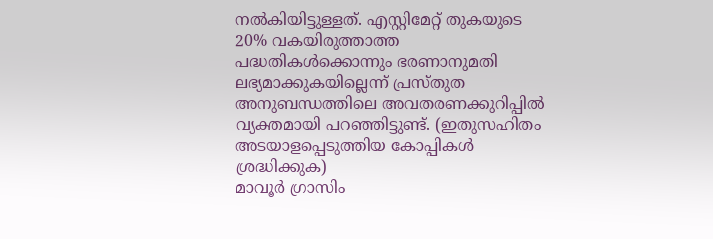നൽകിയിട്ടുള്ളത്. എസ്റ്റിമേറ്റ് തുകയുടെ 20% വകയിരുത്താത്ത പദ്ധതികൾക്കൊന്നും ഭരണാനുമതി ലഭ്യമാക്കുകയില്ലെന്ന് പ്രസ്തുത അനുബന്ധത്തിലെ അവതരണക്കുറിപ്പിൽ വ്യക്തമായി പറഞ്ഞിട്ടുണ്ട്. (ഇതുസഹിതം അടയാളപ്പെടുത്തിയ കോപ്പികൾ ശ്രദ്ധിക്കുക)
മാവൂർ ഗ്രാസിം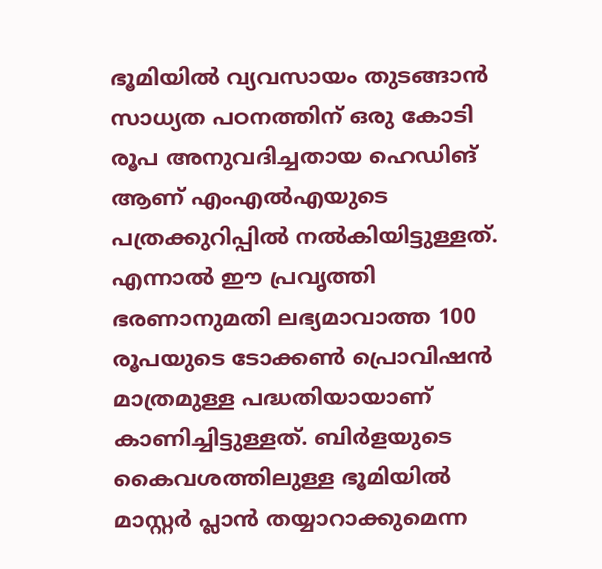ഭൂമിയിൽ വ്യവസായം തുടങ്ങാൻ സാധ്യത പഠനത്തിന് ഒരു കോടി രൂപ അനുവദിച്ചതായ ഹെഡിങ് ആണ് എംഎൽഎയുടെ പത്രക്കുറിപ്പിൽ നൽകിയിട്ടുള്ളത്. എന്നാൽ ഈ പ്രവൃത്തി ഭരണാനുമതി ലഭ്യമാവാത്ത 100 രൂപയുടെ ടോക്കൺ പ്രൊവിഷൻ മാത്രമുള്ള പദ്ധതിയായാണ് കാണിച്ചിട്ടുള്ളത്. ബിർളയുടെ കൈവശത്തിലുള്ള ഭൂമിയിൽ മാസ്റ്റർ പ്ലാൻ തയ്യാറാക്കുമെന്ന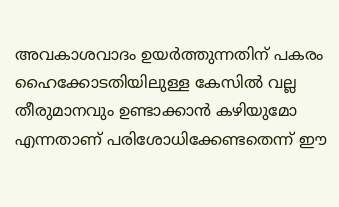അവകാശവാദം ഉയർത്തുന്നതിന് പകരം ഹൈക്കോടതിയിലുള്ള കേസിൽ വല്ല തീരുമാനവും ഉണ്ടാക്കാൻ കഴിയുമോ എന്നതാണ് പരിശോധിക്കേണ്ടതെന്ന് ഈ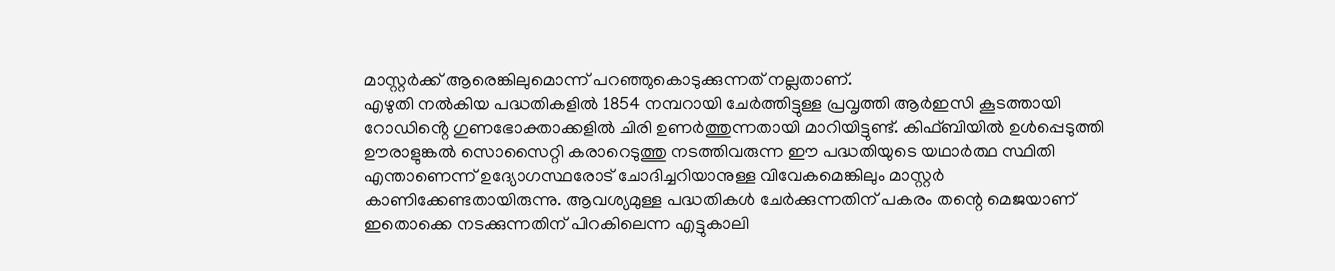മാസ്റ്റർക്ക് ആരെങ്കിലുമൊന്ന് പറഞ്ഞുകൊടുക്കുന്നത് നല്ലതാണ്.
എഴുതി നൽകിയ പദ്ധതികളിൽ 1854 നമ്പറായി ചേർത്തിട്ടുള്ള പ്രവൃത്തി ആർഇസി കൂടത്തായി റോഡിൻ്റെ ഗുണഭോക്താക്കളിൽ ചിരി ഉണർത്തുന്നതായി മാറിയിട്ടുണ്ട്. കിഫ്ബിയിൽ ഉൾപ്പെടുത്തി ഊരാളുങ്കൽ സൊസൈറ്റി കരാറെടുത്തു നടത്തിവരുന്ന ഈ പദ്ധതിയുടെ യഥാർത്ഥ സ്ഥിതി എന്താണെന്ന് ഉദ്യോഗസ്ഥരോട് ചോദിച്ചറിയാനുള്ള വിവേകമെങ്കിലും മാസ്റ്റർ കാണിക്കേണ്ടതായിരുന്നു. ആവശ്യമുള്ള പദ്ധതികൾ ചേർക്കുന്നതിന് പകരം തന്റെ മെജയാണ് ഇതൊക്കെ നടക്കുന്നതിന് പിറകിലെന്ന എട്ടുകാലി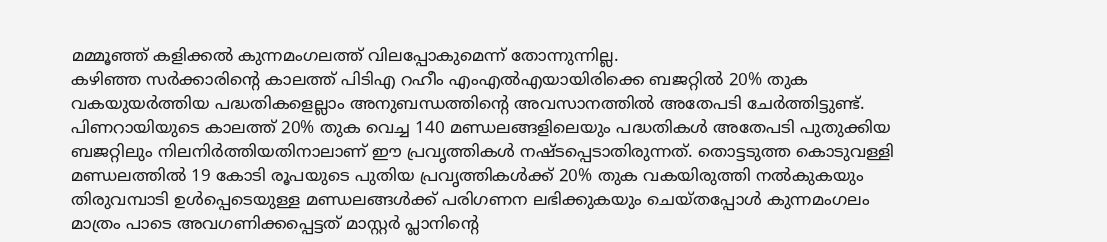മമ്മൂഞ്ഞ് കളിക്കൽ കുന്നമംഗലത്ത് വിലപ്പോകുമെന്ന് തോന്നുന്നില്ല.
കഴിഞ്ഞ സർക്കാരിന്റെ കാലത്ത് പിടിഎ റഹീം എംഎൽഎയായിരിക്കെ ബജറ്റിൽ 20% തുക വകയുയർത്തിയ പദ്ധതികളെല്ലാം അനുബന്ധത്തിന്റെ അവസാനത്തിൽ അതേപടി ചേർത്തിട്ടുണ്ട്. പിണറായിയുടെ കാലത്ത് 20% തുക വെച്ച 140 മണ്ഡലങ്ങളിലെയും പദ്ധതികൾ അതേപടി പുതുക്കിയ ബജറ്റിലും നിലനിർത്തിയതിനാലാണ് ഈ പ്രവൃത്തികൾ നഷ്ടപ്പെടാതിരുന്നത്. തൊട്ടടുത്ത കൊടുവള്ളി മണ്ഡലത്തിൽ 19 കോടി രൂപയുടെ പുതിയ പ്രവൃത്തികൾക്ക് 20% തുക വകയിരുത്തി നൽകുകയും തിരുവമ്പാടി ഉൾപ്പെടെയുള്ള മണ്ഡലങ്ങൾക്ക് പരിഗണന ലഭിക്കുകയും ചെയ്തപ്പോൾ കുന്നമംഗലം മാത്രം പാടെ അവഗണിക്കപ്പെട്ടത് മാസ്റ്റർ പ്ലാനിൻ്റെ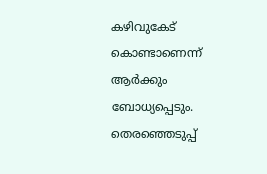കഴിവുകേട് കൊണ്ടാണെന്ന് ആർക്കും ബോധ്യപ്പെടും.
തെരഞ്ഞെടുപ്പ്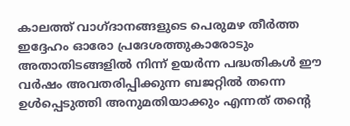കാലത്ത് വാഗ്ദാനങ്ങളുടെ പെരുമഴ തീർത്ത ഇദ്ദേഹം ഓരോ പ്രദേശത്തുകാരോടും അതാതിടങ്ങളിൽ നിന്ന് ഉയർന്ന പദ്ധതികൾ ഈ വർഷം അവതരിപ്പിക്കുന്ന ബജറ്റിൽ തന്നെ ഉൾപ്പെടുത്തി അനുമതിയാക്കും എന്നത് തൻ്റെ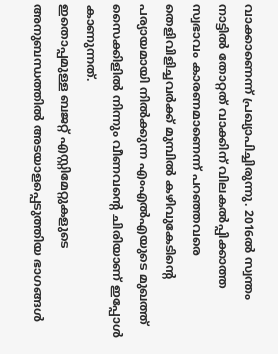വാക്കാണെന്ന് പ്രഖ്യാപിച്ചിരുന്നു. 2016ൽ സ്വന്തം നാട്ടിൽ തോറ്റത് വാക്കിന് വിലകൽപ്പിക്കാത്ത സ്വഭാവം കാരണമാണെന്ന് പറഞ്ഞവരെ തെളിവിളിച്ചവർക്ക് മുമ്പിൽ കഴിവുകേടിന്റെ പര്യായമായി നിൽക്കുന്ന എംഎൽഎയുടെ മുഖത്ത് സൈക്കിളിൽ നിന്നും വീണവന്റെ ചിരിയാണ് ഇപ്പോൾ കാണുന്നത്.
ഇതൊപ്പമുള്ള ബജറ്റ് എസ്റ്റിമേറ്റുകളുടെ അനുബന്ധത്തിൽ അടയാളപ്പെടുത്തിയ ഭാഗങ്ങൾ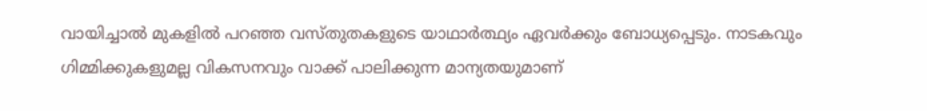വായിച്ചാൽ മുകളിൽ പറഞ്ഞ വസ്തുതകളുടെ യാഥാർത്ഥ്യം ഏവർക്കും ബോധ്യപ്പെടും. നാടകവും ഗിമ്മിക്കുകളുമല്ല വികസനവും വാക്ക് പാലിക്കുന്ന മാന്യതയുമാണ്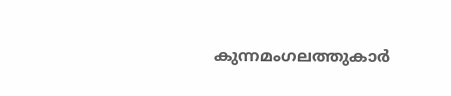കുന്നമംഗലത്തുകാർ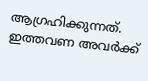ആഗ്രഹിക്കുന്നത്. ഇത്തവണ അവർക്ക്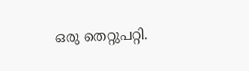ഒരു തെറ്റുപറ്റി.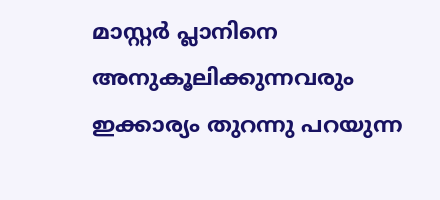മാസ്റ്റർ പ്ലാനിനെ അനുകൂലിക്കുന്നവരും ഇക്കാര്യം തുറന്നു പറയുന്ന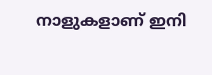നാളുകളാണ് ഇനി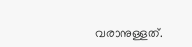വരാനുള്ളത്.